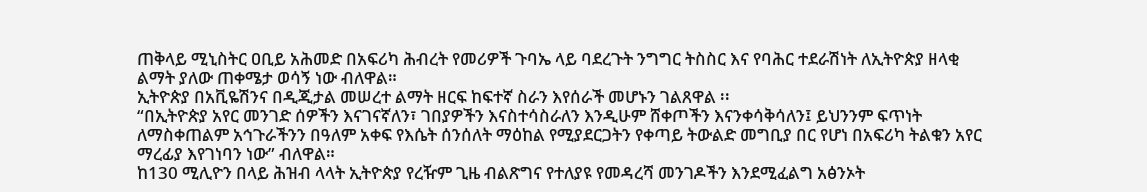ጠቅላይ ሚኒስትር ዐቢይ አሕመድ በአፍሪካ ሕብረት የመሪዎች ጉባኤ ላይ ባደረጉት ንግግር ትስስር እና የባሕር ተደራሽነት ለኢትዮጵያ ዘላቂ ልማት ያለው ጠቀሜታ ወሳኝ ነው ብለዋል።
ኢትዮጵያ በአቪዬሽንና በዲጂታል መሠረተ ልማት ዘርፍ ከፍተኛ ስራን እየሰራች መሆኑን ገልጸዋል ፡፡
“በኢትዮጵያ አየር መንገድ ሰዎችን እናገናኛለን፣ ገበያዎችን እናስተሳስራለን እንዲሁም ሸቀጦችን እናንቀሳቅሳለን፤ ይህንንም ፍጥነት ለማስቀጠልም አኅጉራችንን በዓለም አቀፍ የእሴት ሰንሰለት ማዕከል የሚያደርጋትን የቀጣይ ትውልድ መግቢያ በር የሆነ በአፍሪካ ትልቁን አየር ማረፊያ እየገነባን ነው” ብለዋል።
ከ130 ሚሊዮን በላይ ሕዝብ ላላት ኢትዮጵያ የረዥም ጊዜ ብልጽግና የተለያዩ የመዳረሻ መንገዶችን እንደሚፈልግ አፅንኦት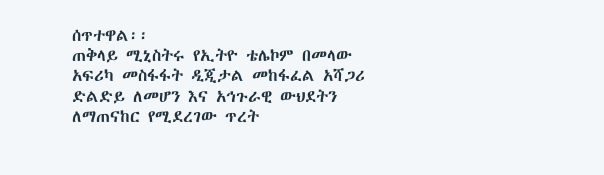ሰጥተዋል፡፡
ጠቅላይ ሚኒስትሩ የኢትዮ ቴሌኮም በመላው አፍሪካ መስፋፋት ዲጂታል መከፋፈል አሻጋሪ ድልድይ ለመሆን እና አኅጉራዊ ውህደትን ለማጠናከር የሚደረገው ጥረት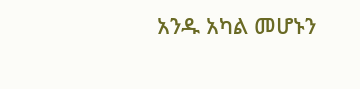አንዱ አካል መሆኑን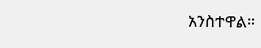አንስተዋል።